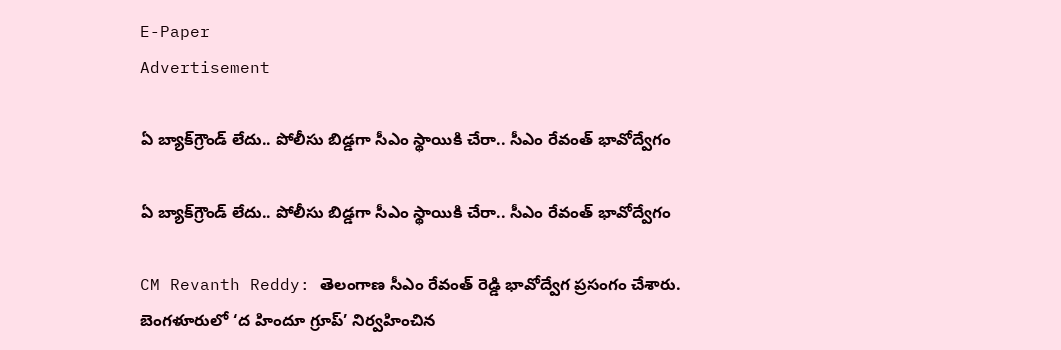E-Paper
Advertisement

ఏ బ్యాక్‌గ్రౌండ్ లేదు.. పోలీసు బిడ్డగా సీఎం స్థాయికి చేరా.. సీఎం రేవంత్ భావోద్వేగం

ఏ బ్యాక్‌గ్రౌండ్ లేదు.. పోలీసు బిడ్డగా సీఎం స్థాయికి చేరా.. సీఎం రేవంత్ భావోద్వేగం

CM Revanth Reddy: తెలంగాణ సీఎం రేవంత్ రెడ్డి భావోద్వేగ ప్రసంగం చేశారు. బెంగళూరులో ‘ద హిందూ గ్రూప్’ నిర్వహించిన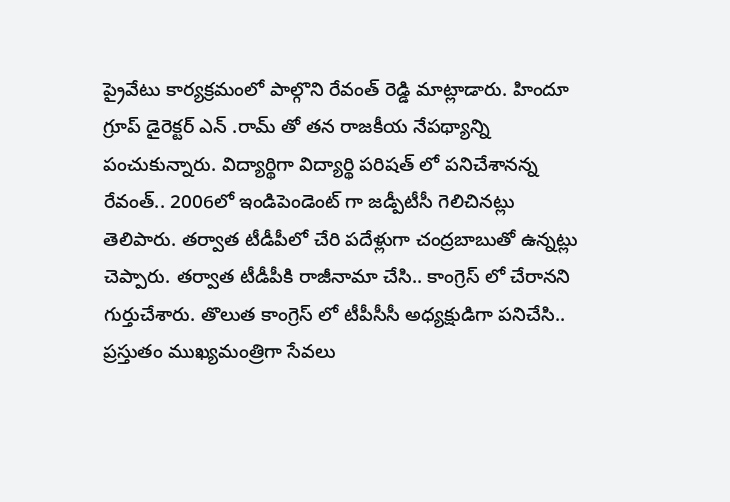ప్రైవేటు కార్యక్రమంలో పాల్గొని రేవంత్ రెడ్డి మాట్లాడారు. హిందూ గ్రూప్ డైరెక్టర్ ఎన్ .రామ్ తో తన రాజకీయ నేపథ్యాన్ని పంచుకున్నారు. విద్యార్థిగా విద్యార్థి పరిషత్ లో పనిచేశానన్న రేవంత్.. 2006లో ఇండిపెండెంట్ గా జడ్పీటీసీ గెలిచినట్లు తెలిపారు. తర్వాత టీడీపీలో చేరి పదేళ్లుగా చంద్రబాబుతో ఉన్నట్లు చెప్పారు. తర్వాత టీడీపీకి రాజీనామా చేసి.. కాంగ్రెస్ లో చేరానని గుర్తుచేశారు. తొలుత కాంగ్రెస్ లో టీపీసీసీ అధ్యక్షుడిగా పనిచేసి.. ప్రస్తుతం ముఖ్యమంత్రిగా సేవలు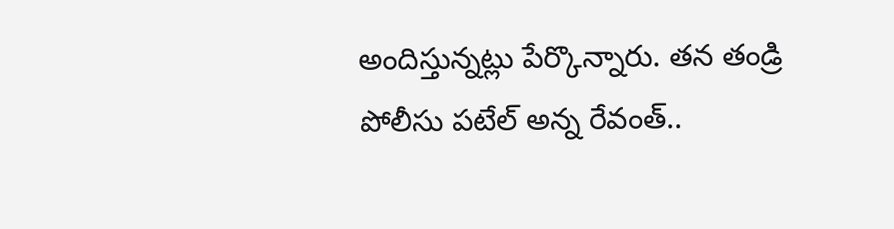అందిస్తున్నట్లు పేర్కొన్నారు. తన తండ్రి పోలీసు పటేల్ అన్న రేవంత్..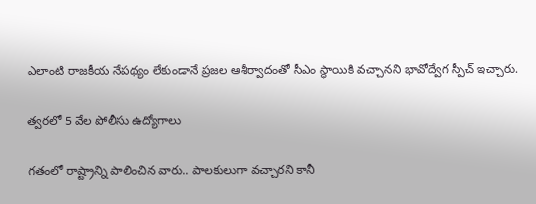ఎలాంటి రాజకీయ నేపథ్యం లేకుండానే ప్రజల ఆశీర్వాదంతో సీఎం స్థాయికి వచ్చానని భావోద్వేగ స్పీచ్ ఇచ్చారు.

త్వరలో 5 వేల పోలీసు ఉద్యోగాలు

గతంలో రాష్ట్రాన్ని పాలించిన వారు.. పాలకులుగా వచ్చారని కానీ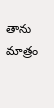తాను మాత్రం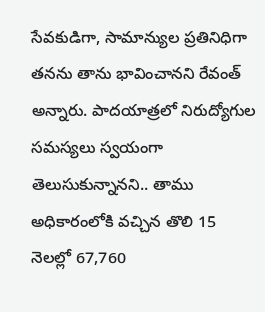సేవకుడిగా, సామాన్యుల ప్రతినిధిగా తనను తాను భావించానని రేవంత్ అన్నారు. పాదయాత్రలో నిరుద్యోగుల సమస్యలు స్వయంగా తెలుసుకున్నానని.. తాము అధికారంలోకి వచ్చిన తొలి 15 నెలల్లో 67,760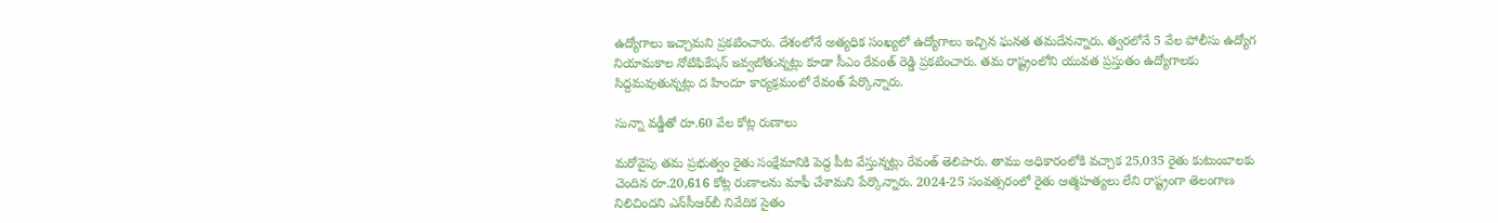ఉద్యోగాలు ఇచ్చామని ప్రకటించారు. దేశంలోనే అత్యధిక సంఖ్య‌లో ఉద్యోగాలు ఇచ్చిన ఘనత తమదేనన్నారు. త్వ‌ర‌లోనే 5 వేల పోలీసు ఉద్యోగ నియామ‌కాల నోటిఫికేష‌న్ ఇవ్వ‌బోతున్నట్లు కూడా సీఎం రేవంత్ రెడ్డి ప్రకటించారు. తమ రాష్ట్రంలోని యువత ప్రస్తుతం ఉద్యోగాలకు సిద్దమవుతున్నట్లు ద హిందూ కార్యక్రమంలో రేవంత్ పేర్కొన్నారు.

సున్నా వడ్డీతో రూ.60 వేల కోట్ల రుణాలు

మరోవైపు తమ ప్రభుత్వం రైతు సంక్షేమానికి పెద్ద పీట వేస్తున్నట్లు రేవంత్ తెలిపారు. తాము అధికారంలోకి వ‌చ్చాక 25,035 రైతు కుటుంబాల‌కు చెందిన రూ.20,616 కోట్ల రుణాల‌ను మాఫీ చేశామని పేర్కొన్నారు. 2024-25 సంవ‌త్స‌రంలో రైతు ఆత్మ‌హ‌త్య‌లు లేని రాష్ట్రంగా తెలంగాణ నిలిచిందని ఎన్‌సీఆర్‌బీ నివేదిక సైతం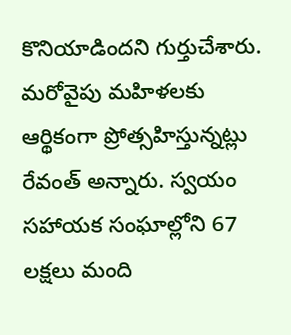కొనియాడిందని గుర్తుచేశారు. మరోవైపు మహిళలకు ఆర్థికంగా ప్రోత్సహిస్తున్నట్లు రేవంత్ అన్నారు. స్వ‌యం సహాయ‌క సంఘాల్లోని 67 ల‌క్ష‌లు మంది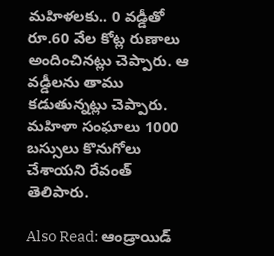మ‌హిళ‌లకు.. 0 వ‌డ్డీతో రూ.60 వేల కోట్ల రుణాలు అందించినట్లు చెప్పారు. ఆ వ‌డ్డీల‌ను తాము కడుతున్నట్లు చెప్పారు. మ‌హిళా సంఘాలు 1000 బ‌స్సులు కొనుగోలు చేశాయని రేవంత్ తెలిపారు.

Also Read: ఆండ్రాయిడ్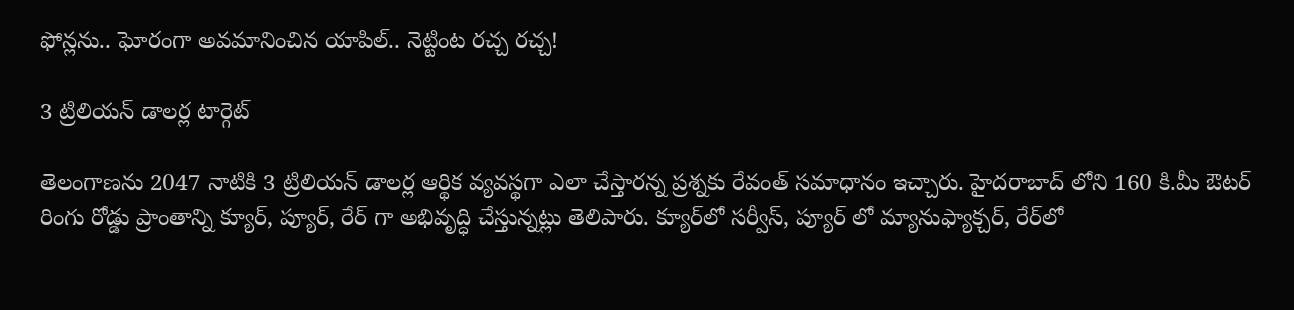ఫోన్లను.. ఘోరంగా అవమానించిన యాపిల్.. నెట్టింట రచ్చ రచ్చ!

3 ట్రిలియన్ డాలర్ల టార్గెట్

తెలంగాణను 2047 నాటికి 3 ట్రిలియన్ డాలర్ల ఆర్థిక వ్యవస్థగా ఎలా చేస్తారన్న ప్రశ్నకు రేవంత్ సమాధానం ఇచ్చారు. హైదరాబాద్ లోని 160 కి.మీ ఔటర్ రింగు రోడ్డు ప్రాంతాన్ని క్యూర్, ప్యూర్, రేర్ గా అభివృద్ధి చేస్తున్నట్లు తెలిపారు. క్యూర్‌లో స‌ర్వీస్‌, ప్యూర్ లో మ్యానుఫ్యాక్చ‌ర్‌, రేర్‌లో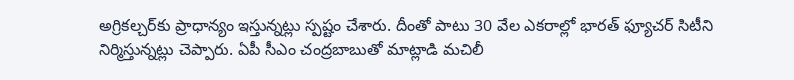అగ్రికల్చ‌ర్‌కు ప్రాధాన్యం ఇస్తున్నట్లు స్పష్టం చేశారు. దీంతో పాటు 30 వేల ఎక‌రాల్లో భార‌త్ ఫ్యూచ‌ర్ సిటీని నిర్మిస్తున్నట్లు చెప్పారు. ఏపీ సీఎం చంద్రబాబుతో మాట్లాడి మచిలీ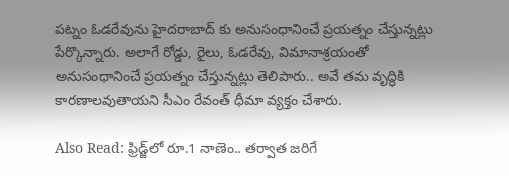పట్నం ఓడరేవును హైదరాబాద్ కు అనుసంధానించే ప్రయత్నం చేస్తున్నట్లు పేర్కొన్నారు. అలాగే రోడ్డు, రైలు, ఓడ‌రేవు, విమానాశ్ర‌యంతో అనుసంధానించే ప్ర‌య‌త్నం చేస్తున్నట్లు తెలిపారు.. అవే తమ వృద్ధికి కార‌ణాల‌వుతాయని సీఎం రేవంత్ ధీమా వ్యక్తం చేశారు.

Also Read: ఫ్రిడ్జ్‌లో రూ.1 నాణెం.. తర్వాత జరిగే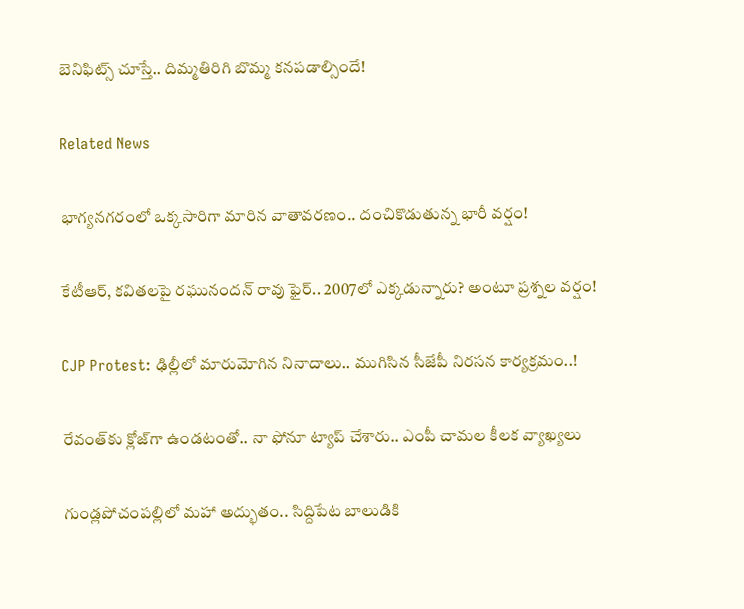బెనిఫిట్స్ చూస్తే.. దిమ్మతిరిగి బొమ్మ కనపడాల్సిందే!

Related News

భాగ్యనగరంలో ఒక్కసారిగా మారిన వాతావరణం.. దంచికొడుతున్న భారీ వర్షం!

కేటీఆర్, కవితలపై రఘునందన్ రావు ఫైర్.. 2007లో ఎక్కడున్నారు? అంటూ ప్రశ్నల వర్షం!

CJP Protest: ఢిల్లీలో మారుమోగిన నినాదాలు.. ముగిసిన సీజేపీ నిరసన కార్యక్రమం..!

రేవంత్‌కు క్లోజ్‌గా ఉండటంతో.. నా ఫోనూ ట్యాప్ చేశారు.. ఎంపీ చామల కీలక వ్యాఖ్యలు

గుండ్లపోచంపల్లిలో మహా అద్భుతం.. సిద్దిపేట బాలుడికి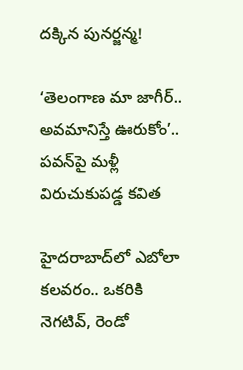దక్కిన పునర్జన్మ!

‘తెలంగాణ మా జాగీర్.. అవమానిస్తే ఊరుకోం’.. పవన్‌పై మళ్లీ విరుచుకుపడ్డ కవిత

హైదరాబాద్‌లో ఎబోలా కలవరం.. ఒకరికి నెగటివ్, రెండో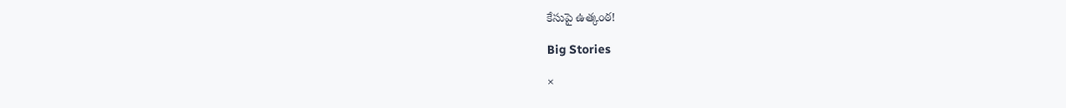కేసుపై ఉత్కంఠ!

Big Stories

×